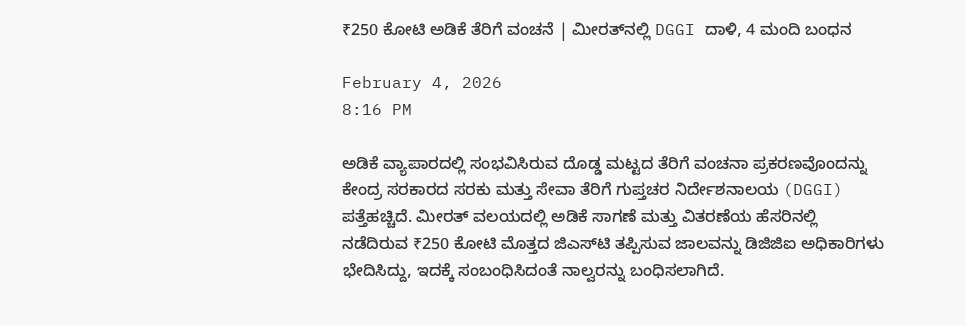₹250 ಕೋಟಿ ಅಡಿಕೆ ತೆರಿಗೆ ವಂಚನೆ | ಮೀರತ್‌ನಲ್ಲಿ DGGI ದಾಳಿ, 4 ಮಂದಿ ಬಂಧನ

February 4, 2026
8:16 PM

ಅಡಿಕೆ ವ್ಯಾಪಾರದಲ್ಲಿ ಸಂಭವಿಸಿರುವ ದೊಡ್ಡ ಮಟ್ಟದ ತೆರಿಗೆ ವಂಚನಾ ಪ್ರಕರಣವೊಂದನ್ನು ಕೇಂದ್ರ ಸರಕಾರದ ಸರಕು ಮತ್ತು ಸೇವಾ ತೆರಿಗೆ ಗುಪ್ತಚರ ನಿರ್ದೇಶನಾಲಯ (DGGI) ಪತ್ತೆಹಚ್ಚಿದೆ. ಮೀರತ್ ವಲಯದಲ್ಲಿ ಅಡಿಕೆ ಸಾಗಣೆ ಮತ್ತು ವಿತರಣೆಯ ಹೆಸರಿನಲ್ಲಿ ನಡೆದಿರುವ ₹250 ಕೋಟಿ ಮೊತ್ತದ ಜಿಎಸ್‌ಟಿ ತಪ್ಪಿಸುವ ಜಾಲವನ್ನು ಡಿಜಿಜಿಐ ಅಧಿಕಾರಿಗಳು ಭೇದಿಸಿದ್ದು, ಇದಕ್ಕೆ ಸಂಬಂಧಿಸಿದಂತೆ ನಾಲ್ವರನ್ನು ಬಂಧಿಸಲಾಗಿದೆ.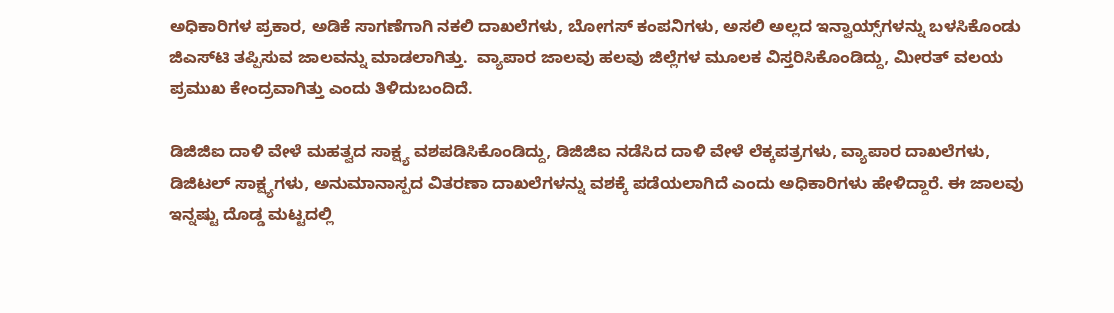ಅಧಿಕಾರಿಗಳ ಪ್ರಕಾರ, ಅಡಿಕೆ ಸಾಗಣೆಗಾಗಿ ನಕಲಿ ದಾಖಲೆಗಳು, ಬೋಗಸ್ ಕಂಪನಿಗಳು, ಅಸಲಿ ಅಲ್ಲದ ಇನ್ವಾಯ್ಸ್‌ಗಳನ್ನು ಬಳಸಿಕೊಂಡು ಜಿಎಸ್‌ಟಿ ತಪ್ಪಿಸುವ ಜಾಲವನ್ನು ಮಾಡಲಾಗಿತ್ತು.  ವ್ಯಾಪಾರ ಜಾಲವು ಹಲವು ಜಿಲ್ಲೆಗಳ ಮೂಲಕ ವಿಸ್ತರಿಸಿಕೊಂಡಿದ್ದು, ಮೀರತ್ ವಲಯ ಪ್ರಮುಖ ಕೇಂದ್ರವಾಗಿತ್ತು ಎಂದು ತಿಳಿದುಬಂದಿದೆ.

ಡಿಜಿಜಿಐ ದಾಳಿ ವೇಳೆ ಮಹತ್ವದ ಸಾಕ್ಷ್ಯ ವಶಪಡಿಸಿಕೊಂಡಿದ್ದು, ಡಿಜಿಜಿಐ ನಡೆಸಿದ ದಾಳಿ ವೇಳೆ ಲೆಕ್ಕಪತ್ರಗಳು, ವ್ಯಾಪಾರ ದಾಖಲೆಗಳು, ಡಿಜಿಟಲ್ ಸಾಕ್ಷ್ಯಗಳು, ಅನುಮಾನಾಸ್ಪದ ವಿತರಣಾ ದಾಖಲೆಗಳನ್ನು ವಶಕ್ಕೆ ಪಡೆಯಲಾಗಿದೆ ಎಂದು ಅಧಿಕಾರಿಗಳು ಹೇಳಿದ್ದಾರೆ. ಈ ಜಾಲವು ಇನ್ನಷ್ಟು ದೊಡ್ಡ ಮಟ್ಟದಲ್ಲಿ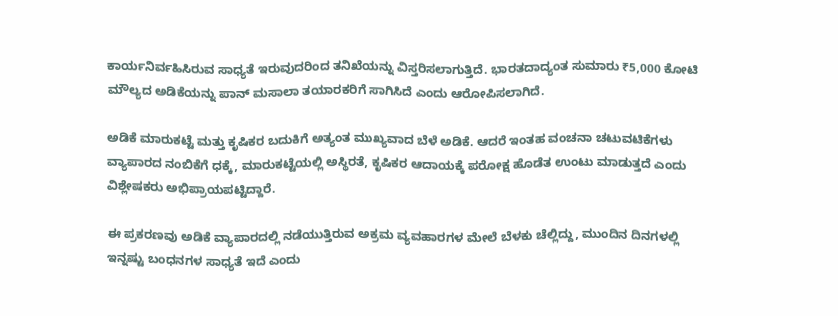ಕಾರ್ಯನಿರ್ವಹಿಸಿರುವ ಸಾಧ್ಯತೆ ಇರುವುದರಿಂದ ತನಿಖೆಯನ್ನು ವಿಸ್ತರಿಸಲಾಗುತ್ತಿದೆ. ಭಾರತದಾದ್ಯಂತ ಸುಮಾರು ₹5,000 ಕೋಟಿ ಮೌಲ್ಯದ ಅಡಿಕೆಯನ್ನು ಪಾನ್ ಮಸಾಲಾ ತಯಾರಕರಿಗೆ ಸಾಗಿಸಿದೆ ಎಂದು ಆರೋಪಿಸಲಾಗಿದೆ.

ಅಡಿಕೆ ಮಾರುಕಟ್ಟೆ ಮತ್ತು ಕೃಷಿಕರ ಬದುಕಿಗೆ ಅತ್ಯಂತ ಮುಖ್ಯವಾದ ಬೆಳೆ ಅಡಿಕೆ. ಆದರೆ ಇಂತಹ ವಂಚನಾ ಚಟುವಟಿಕೆಗಳು ವ್ಯಾಪಾರದ ನಂಬಿಕೆಗೆ ಧಕ್ಕೆ, ಮಾರುಕಟ್ಟೆಯಲ್ಲಿ ಅಸ್ಥಿರತೆ, ಕೃಷಿಕರ ಆದಾಯಕ್ಕೆ ಪರೋಕ್ಷ ಹೊಡೆತ ಉಂಟು ಮಾಡುತ್ತದೆ ಎಂದು  ವಿಶ್ಲೇಷಕರು ಅಭಿಪ್ರಾಯಪಟ್ಟಿದ್ದಾರೆ.

ಈ ಪ್ರಕರಣವು ಅಡಿಕೆ ವ್ಯಾಪಾರದಲ್ಲಿ ನಡೆಯುತ್ತಿರುವ ಅಕ್ರಮ ವ್ಯವಹಾರಗಳ ಮೇಲೆ ಬೆಳಕು ಚೆಲ್ಲಿದ್ದು, ಮುಂದಿನ ದಿನಗಳಲ್ಲಿ ಇನ್ನಷ್ಟು ಬಂಧನಗಳ ಸಾಧ್ಯತೆ ಇದೆ ಎಂದು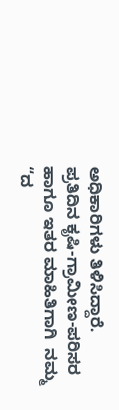ಅಧಿಕಾರಿಗಳು ತಿಳಿಸಿದ್ದಾರೆ. ಪ್ರತಿದಿನ ಕೃಷಿ-ಗ್ರಾಮೀಣ-ಪರಿಸರ ಹಾಗೂ ಇತರ ಮಾಹಿತಿಗಾಗಿ  ನಮ್ಮ “ದ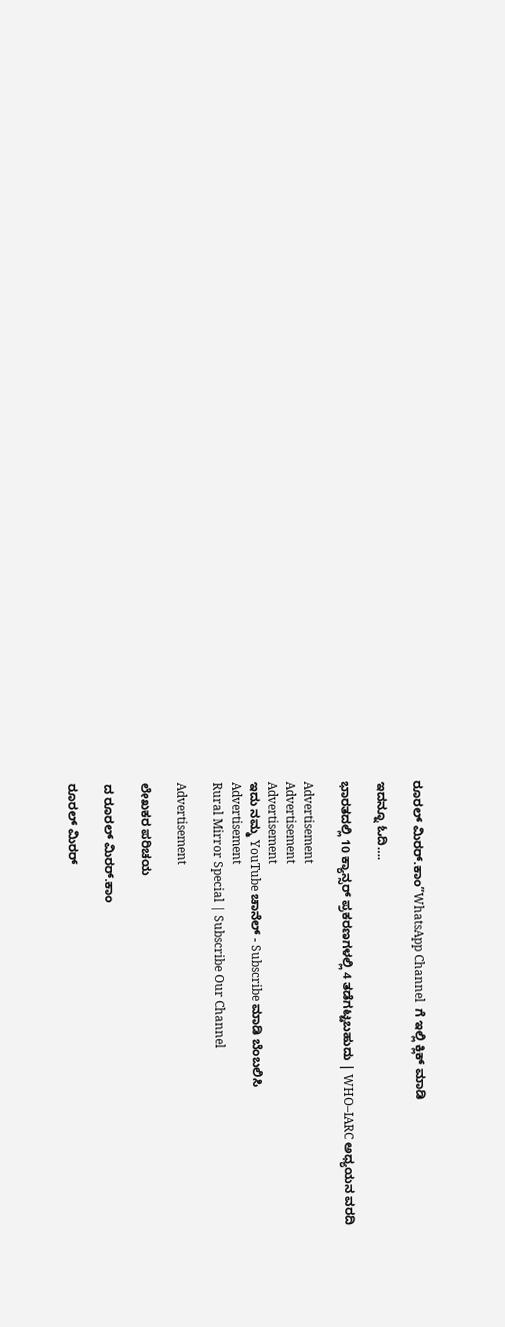ರೂರಲ್‌ ಮಿರರ್.ಕಾಂ”WhatsApp Channel  ಗೆ ಇಲ್ಲಿ ಕ್ಲಿಕ್‌ ಮಾಡಿ

ಇದನ್ನೂ ಓದಿ….

ಭಾರತದಲ್ಲಿ 10 ಕ್ಯಾನ್ಸರ್ ಪ್ರಕರಣಗಳಲ್ಲಿ 4 ತಡೆಗಟ್ಟಬಹುದು | WHO–IARC ಅಧ್ಯಯನ ವರದಿ

Advertisement
Advertisement
Advertisement
ಇದು ನಮ್ಮ YouTube ಚಾನೆಲ್ - Subscribe ಮಾಡಿ ಬೆಂಬಲಿಸಿ
Advertisement
Rural Mirror Special | Subscribe Our Channel

Advertisement

ಲೇಖಕರ ಪರಿಚಯ

ದ ರೂರಲ್ ಮಿರರ್.ಕಾಂ

ರೂರಲ್‌ ಮಿರರ್‌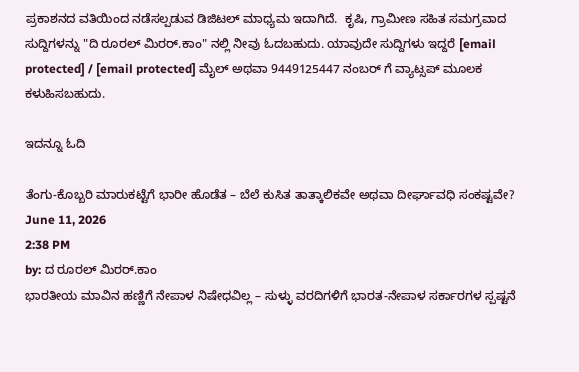ಪ್ರಕಾಶನದ ವತಿಯಿಂದ ನಡೆಸಲ್ಪಡುವ ಡಿಜಿಟಲ್‌ ಮಾಧ್ಯಮ ಇದಾಗಿದೆ.  ಕೃಷಿ, ಗ್ರಾಮೀಣ ಸಹಿತ ಸಮಗ್ರವಾದ ಸುದ್ದಿಗಳನ್ನು "ದಿ ರೂರಲ್‌ ಮಿರರ್‌.ಕಾಂ" ನಲ್ಲಿ ನೀವು ಓದಬಹುದು. ಯಾವುದೇ ಸುದ್ದಿಗಳು ಇದ್ದರೆ [email protected] / [email protected] ಮೈಲ್ ಅಥವಾ 9449125447 ನಂಬರ್ ಗೆ ವ್ಯಾಟ್ಸಪ್ ಮೂಲಕ ಕಳುಹಿಸಬಹುದು.

ಇದನ್ನೂ ಓದಿ

ತೆಂಗು-ಕೊಬ್ಬರಿ ಮಾರುಕಟ್ಟೆಗೆ ಭಾರೀ ಹೊಡೆತ – ಬೆಲೆ ಕುಸಿತ ತಾತ್ಕಾಲಿಕವೇ ಅಥವಾ ದೀರ್ಘಾವಧಿ ಸಂಕಷ್ಟವೇ?
June 11, 2026
2:38 PM
by: ದ ರೂರಲ್ ಮಿರರ್.ಕಾಂ
ಭಾರತೀಯ ಮಾವಿನ ಹಣ್ಣಿಗೆ ನೇಪಾಳ ನಿಷೇಧವಿಲ್ಲ – ಸುಳ್ಳು ವರದಿಗಳಿಗೆ ಭಾರತ-ನೇಪಾಳ ಸರ್ಕಾರಗಳ ಸ್ಪಷ್ಟನೆ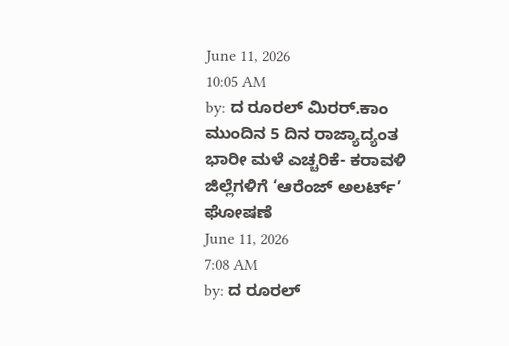June 11, 2026
10:05 AM
by: ದ ರೂರಲ್ ಮಿರರ್.ಕಾಂ
ಮುಂದಿನ 5 ದಿನ ರಾಜ್ಯಾದ್ಯಂತ ಭಾರೀ ಮಳೆ ಎಚ್ಚರಿಕೆ- ಕರಾವಳಿ ಜಿಲ್ಲೆಗಳಿಗೆ ‘ಆರೆಂಜ್ ಅಲರ್ಟ್’ ಘೋಷಣೆ
June 11, 2026
7:08 AM
by: ದ ರೂರಲ್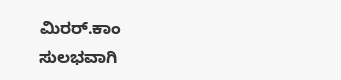ಮಿರರ್.ಕಾಂ
ಸುಲಭವಾಗಿ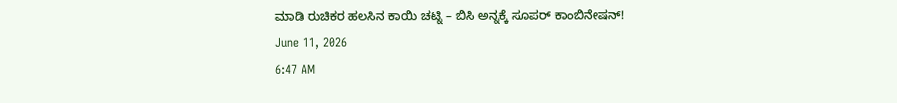ಮಾಡಿ ರುಚಿಕರ ಹಲಸಿನ ಕಾಯಿ ಚಟ್ನಿ – ಬಿಸಿ ಅನ್ನಕ್ಕೆ ಸೂಪರ್ ಕಾಂಬಿನೇಷನ್!
June 11, 2026
6:47 AM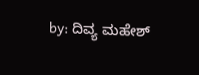by: ದಿವ್ಯ ಮಹೇಶ್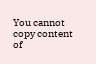You cannot copy content of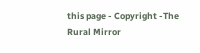this page - Copyright -The Rural Mirror